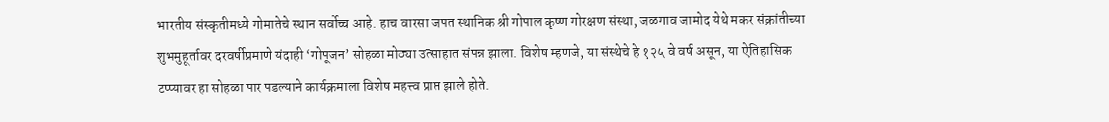भारतीय संस्कृतीमध्ये गोमातेचे स्थान सर्वोच्च आहे. हाच वारसा जपत स्थानिक श्री गोपाल कृष्ण गोरक्षण संस्था, जळगाव जामोद येथे मकर संक्रांतीच्या शुभमुहूर्तावर दरवर्षीप्रमाणे यंदाही ‘गोपूजन’ सोहळा मोठ्या उत्साहात संपन्न झाला. विशेष म्हणजे, या संस्थेचे हे १२५ वे वर्ष असून, या ऐतिहासिक टप्प्यावर हा सोहळा पार पडल्याने कार्यक्रमाला विशेष महत्त्व प्राप्त झाले होते.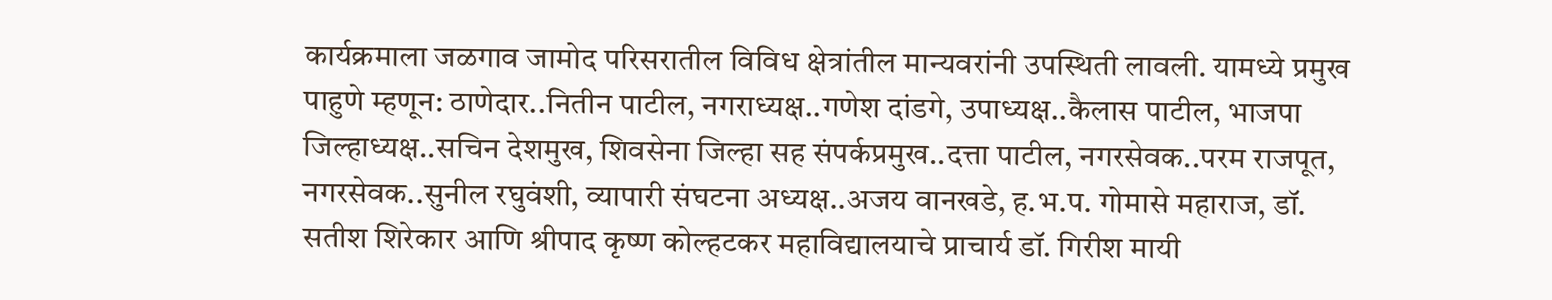कार्यक्रमाला जळगाव जामोद परिसरातील विविध क्षेत्रांतील मान्यवरांनी उपस्थिती लावली. यामध्ये प्रमुख पाहुणे म्हणून: ठाणेदार..नितीन पाटील, नगराध्यक्ष..गणेश दांडगे, उपाध्यक्ष..कैलास पाटील, भाजपा जिल्हाध्यक्ष..सचिन देशमुख, शिवसेना जिल्हा सह संपर्कप्रमुख..दत्ता पाटील, नगरसेवक..परम राजपूत, नगरसेवक..सुनील रघुवंशी, व्यापारी संघटना अध्यक्ष..अजय वानखडे, ह.भ.प. गोमासे महाराज, डॉ. सतीश शिरेकार आणि श्रीपाद कृष्ण कोल्हटकर महाविद्यालयाचे प्राचार्य डॉ. गिरीश मायी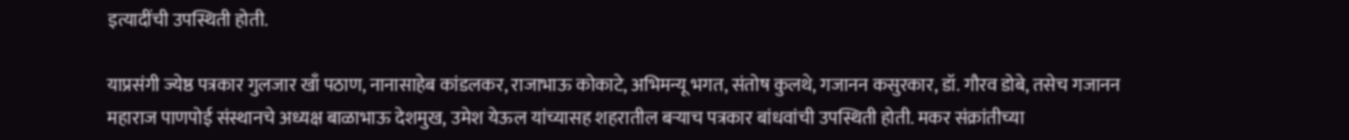इत्यादींची उपस्थिती होती.

याप्रसंगी ज्येष्ठ पत्रकार गुलजार खाँ पठाण, नानासाहेब कांडलकर, राजाभाऊ कोकाटे, अभिमन्यू भगत, संतोष कुलथे, गजानन कसुरकार, डॉ. गौरव डोबे, तसेच गजानन महाराज पाणपोई संस्थानचे अध्यक्ष बाळाभाऊ देशमुख, उमेश येऊल यांच्यासह शहरातील बऱ्याच पत्रकार बांधवांची उपस्थिती होती. मकर संक्रांतीच्या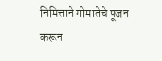निमित्ताने गोमातेचे पूजन करून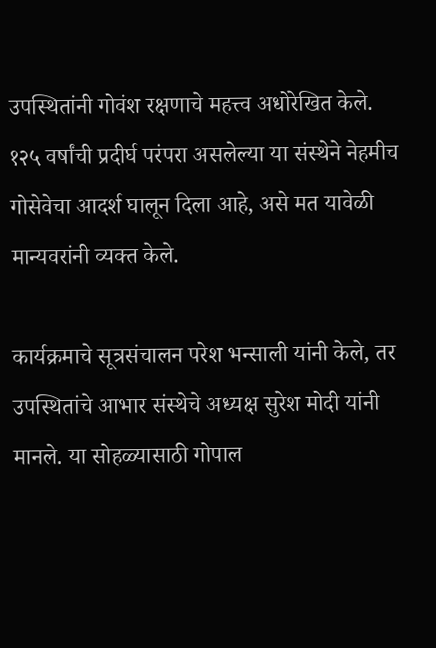उपस्थितांनी गोवंश रक्षणाचे महत्त्व अधोरेखित केले. १२५ वर्षांची प्रदीर्घ परंपरा असलेल्या या संस्थेने नेहमीच गोसेवेचा आदर्श घालून दिला आहे, असे मत यावेळी मान्यवरांनी व्यक्त केले.

कार्यक्रमाचे सूत्रसंचालन परेश भन्साली यांनी केले, तर उपस्थितांचे आभार संस्थेचे अध्यक्ष सुरेश मोदी यांनी मानले. या सोहळ्यासाठी गोपाल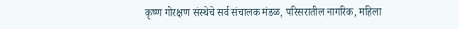कृष्ण गोरक्षण संस्थेचे सर्व संचालक मंडळ, परिसरातील नागरिक, महिला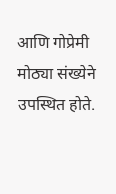आणि गोप्रेमी मोठ्या संख्येने उपस्थित होते.